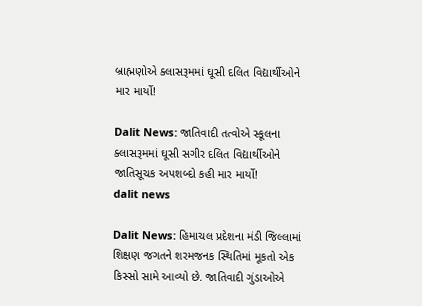બ્રાહ્મણોએ ક્લાસરૂમમાં ઘૂસી દલિત વિદ્યાર્થીઓને માર માર્યો!

Dalit News: જાતિવાદી તત્વોએ સ્કૂલના ક્લાસરૂમમાં ઘૂસી સગીર દલિત વિદ્યાર્થીઓને જાતિસૂચક અપશબ્દો કહી માર માર્યો!
dalit news

Dalit News: હિમાચલ પ્રદેશના મંડી જિલ્લામાં શિક્ષણ જગતને શરમજનક સ્થિતિમાં મૂકતો એક કિસ્સો સામે આવ્યો છે. જાતિવાદી ગુંડાઓએ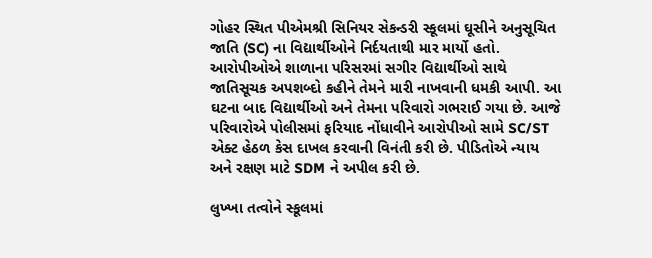ગોહર સ્થિત પીએમશ્રી સિનિયર સેકન્ડરી સ્કૂલમાં ઘૂસીને અનુસૂચિત જાતિ (SC) ના વિદ્યાર્થીઓને નિર્દયતાથી માર માર્યો હતો. આરોપીઓએ શાળાના પરિસરમાં સગીર વિદ્યાર્થીઓ સાથે જાતિસૂચક અપશબ્દો કહીને તેમને મારી નાખવાની ધમકી આપી. આ ઘટના બાદ વિદ્યાર્થીઓ અને તેમના પરિવારો ગભરાઈ ગયા છે. આજે પરિવારોએ પોલીસમાં ફરિયાદ નોંધાવીને આરોપીઓ સામે SC/ST એક્ટ હેઠળ કેસ દાખલ કરવાની વિનંતી કરી છે. પીડિતોએ ન્યાય અને રક્ષણ માટે SDM ને અપીલ કરી છે.

લુખ્ખા તત્વોને સ્કૂલમાં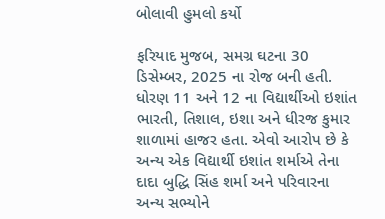બોલાવી હુમલો કર્યો

ફરિયાદ મુજબ, સમગ્ર ઘટના 30 ડિસેમ્બર, 2025 ના રોજ બની હતી. ધોરણ 11 અને 12 ના વિદ્યાર્થીઓ ઇશાંત ભારતી, તિશાલ, ઇશા અને ધીરજ કુમાર શાળામાં હાજર હતા. એવો આરોપ છે કે અન્ય એક વિદ્યાર્થી ઇશાંત શર્માએ તેના દાદા બુદ્ધિ સિંહ શર્મા અને પરિવારના અન્ય સભ્યોને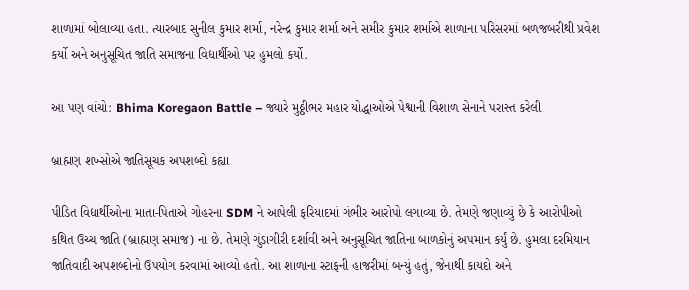શાળામાં બોલાવ્યા હતા. ત્યારબાદ સુનીલ કુમાર શર્મા, નરેન્દ્ર કુમાર શર્મા અને સમીર કુમાર શર્માએ શાળાના પરિસરમાં બળજબરીથી પ્રવેશ કર્યો અને અનુસૂચિત જાતિ સમાજના વિદ્યાર્થીઓ પર હુમલો કર્યો.

આ પણ વાંચો: Bhima Koregaon Battle – જ્યારે મુઠ્ઠીભર મહાર યોદ્ધાઓએ પેશ્વાની વિશાળ સેનાને પરાસ્ત કરેલી

બ્રાહ્મણ શખ્સોએ જાતિસૂચક અપશબ્દો કહ્યા

પીડિત વિદ્યાર્થીઓના માતા-પિતાએ ગોહરના SDM ને આપેલી ફરિયાદમાં ગંભીર આરોપો લગાવ્યા છે. તેમણે જણાવ્યું છે કે આરોપીઓ કથિત ઉચ્ચ જાતિ (બ્રાહ્મણ સમાજ) ના છે. તેમણે ગુંડાગીરી દર્શાવી અને અનુસૂચિત જાતિના બાળકોનું અપમાન કર્યું છે. હુમલા દરમિયાન જાતિવાદી અપશબ્દોનો ઉપયોગ કરવામાં આવ્યો હતો. આ શાળાના સ્ટાફની હાજરીમાં બન્યું હતું, જેનાથી કાયદો અને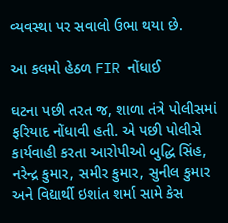વ્યવસ્થા પર સવાલો ઉભા થયા છે.

આ કલમો હેઠળ FIR નોંધાઈ

ઘટના પછી તરત જ, શાળા તંત્રે પોલીસમાં ફરિયાદ નોંધાવી હતી. એ પછી પોલીસે કાર્યવાહી કરતા આરોપીઓ બુદ્ધિ સિંહ, નરેન્દ્ર કુમાર, સમીર કુમાર, સુનીલ કુમાર અને વિદ્યાર્થી ઇશાંત શર્મા સામે કેસ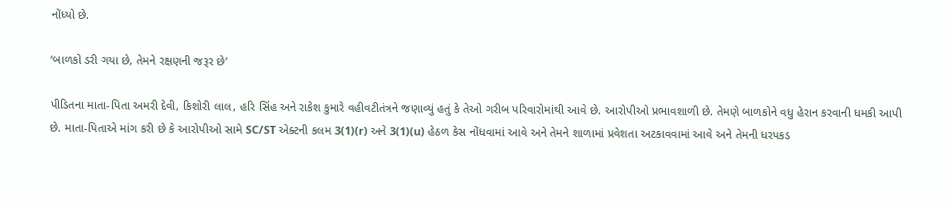નોંધ્યો છે.

‘બાળકો ડરી ગયા છે, તેમને રક્ષણની જરૂર છે’

પીડિતના માતા-પિતા અમરી દેવી, કિશોરી લાલ, હરિ સિંહ અને રાકેશ કુમારે વહીવટીતંત્રને જણાવ્યું હતું કે તેઓ ગરીબ પરિવારોમાંથી આવે છે. આરોપીઓ પ્રભાવશાળી છે. તેમણે બાળકોને વધુ હેરાન કરવાની ધમકી આપી છે. માતા-પિતાએ માંગ કરી છે કે આરોપીઓ સામે SC/ST એક્ટની કલમ 3(1)(r) અને 3(1)(u) હેઠળ કેસ નોંધવામાં આવે અને તેમને શાળામાં પ્રવેશતા અટકાવવામાં આવે અને તેમની ધરપકડ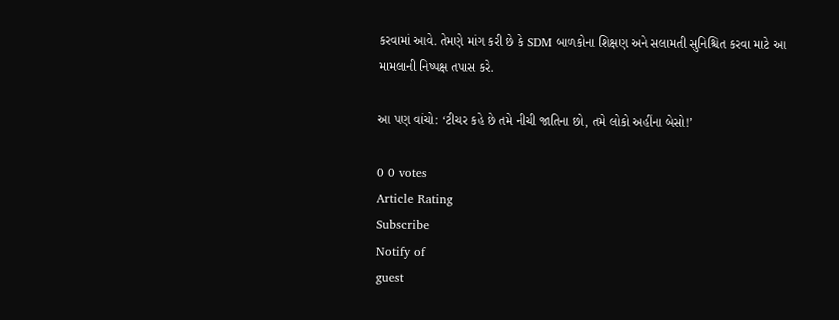કરવામાં આવે. તેમણે માંગ કરી છે કે SDM બાળકોના શિક્ષણ અને સલામતી સુનિશ્ચિત કરવા માટે આ મામલાની નિષ્પક્ષ તપાસ કરે.

આ પણ વાંચો: ‘ટીચર કહે છે તમે નીચી જાતિના છો, તમે લોકો અહીંના બેસો!’

0 0 votes
Article Rating
Subscribe
Notify of
guest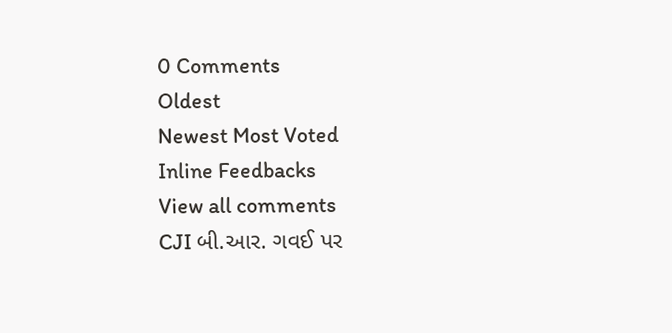0 Comments
Oldest
Newest Most Voted
Inline Feedbacks
View all comments
CJI બી.આર. ગવઈ પર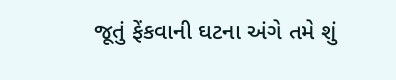જૂતું ફેંકવાની ઘટના અંગે તમે શું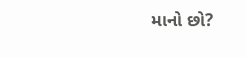માનો છો?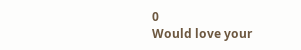0
Would love your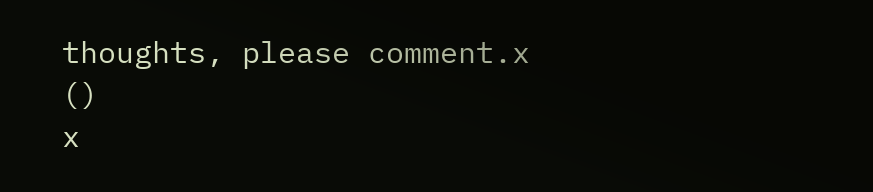thoughts, please comment.x
()
x